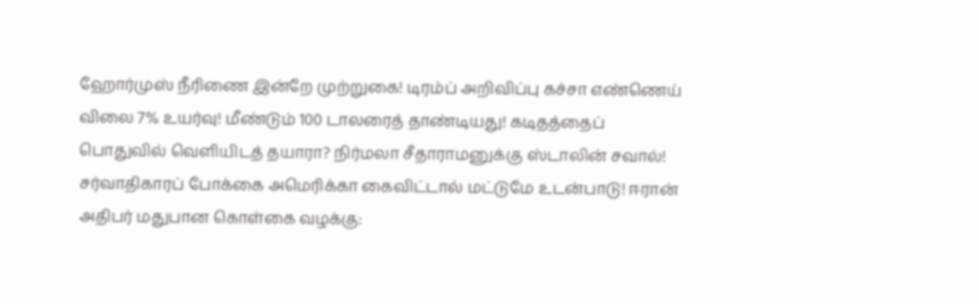ஹோர்முஸ் நீரிணை இன்றே முற்றுகை! டிரம்ப் அறிவிப்பு கச்சா எண்ணெய் விலை 7% உயர்வு! மீண்டும் 100 டாலரைத் தாண்டியது! கடிதத்தைப் பொதுவில் வெளியிடத் தயாரா? நிர்மலா சீதாராமனுக்கு ஸ்டாலின் சவால்! சர்வாதிகாரப் போக்கை அமெரிக்கா கைவிட்டால் மட்டுமே உடன்பாடு! ஈரான் அதிபர் மதுபான கொள்கை வழக்கு: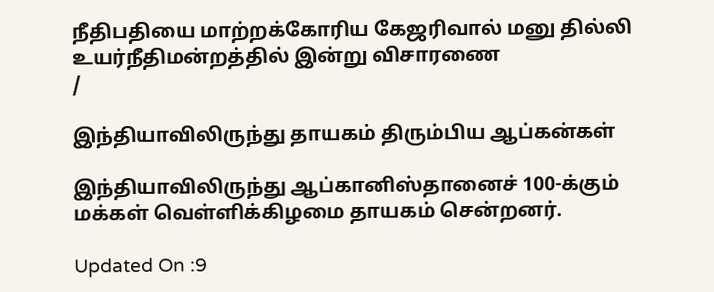நீதிபதியை மாற்றக்கோரிய கேஜரிவால் மனு தில்லி உயர்நீதிமன்றத்தில் இன்று விசாரணை
/

இந்தியாவிலிருந்து தாயகம் திரும்பிய ஆப்கன்கள்

இந்தியாவிலிருந்து ஆப்கானிஸ்தானைச் 100-க்கும் மக்கள் வெள்ளிக்கிழமை தாயகம் சென்றனர்.

Updated On :9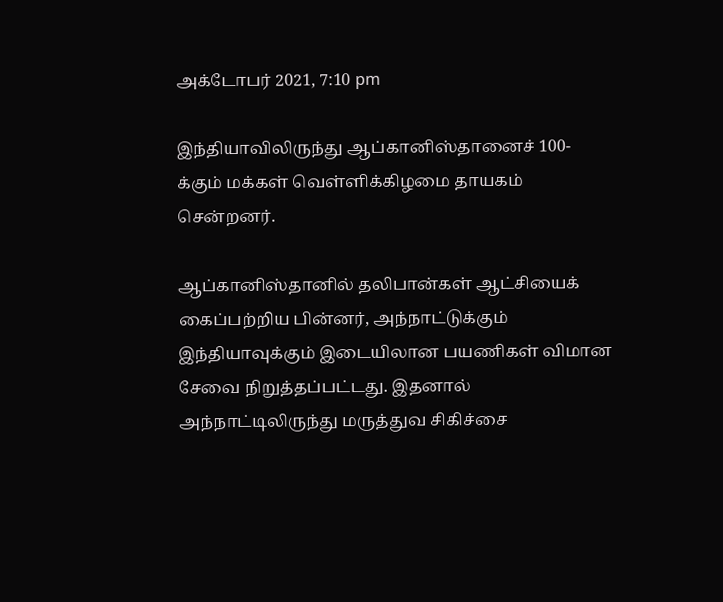அக்டோபர் 2021, 7:10 pm

இந்தியாவிலிருந்து ஆப்கானிஸ்தானைச் 100-க்கும் மக்கள் வெள்ளிக்கிழமை தாயகம் சென்றனர்.

ஆப்கானிஸ்தானில் தலிபான்கள் ஆட்சியைக் கைப்பற்றிய பின்னர், அந்நாட்டுக்கும் இந்தியாவுக்கும் இடையிலான பயணிகள் விமான சேவை நிறுத்தப்பட்டது. இதனால் அந்நாட்டிலிருந்து மருத்துவ சிகிச்சை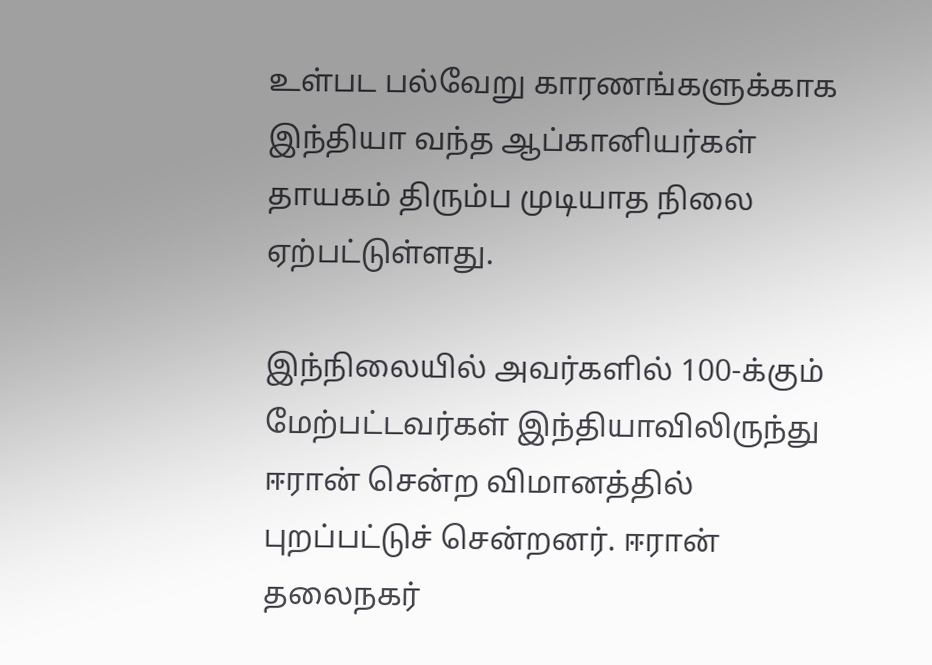உள்பட பல்வேறு காரணங்களுக்காக இந்தியா வந்த ஆப்கானியர்கள் தாயகம் திரும்ப முடியாத நிலை ஏற்பட்டுள்ளது.

இந்நிலையில் அவர்களில் 100-க்கும் மேற்பட்டவர்கள் இந்தியாவிலிருந்து ஈரான் சென்ற விமானத்தில் புறப்பட்டுச் சென்றனர். ஈரான் தலைநகர்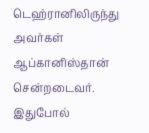டெஹ்ரானிலிருந்து அவர்கள் ஆப்கானிஸ்தான் சென்றடைவர். இதுபோல்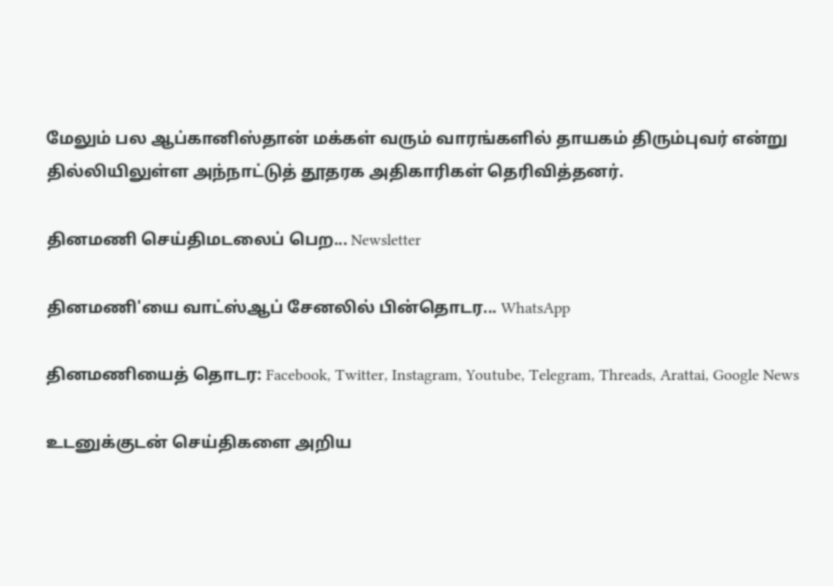மேலும் பல ஆப்கானிஸ்தான் மக்கள் வரும் வாரங்களில் தாயகம் திரும்புவர் என்று தில்லியிலுள்ள அந்நாட்டுத் தூதரக அதிகாரிகள் தெரிவித்தனர்.

தினமணி செய்திமடலைப் பெற... Newsletter

தினமணி'யை வாட்ஸ்ஆப் சேனலில் பின்தொடர... WhatsApp

தினமணியைத் தொடர: Facebook, Twitter, Instagram, Youtube, Telegram, Threads, Arattai, Google News

உடனுக்குடன் செய்திகளை அறிய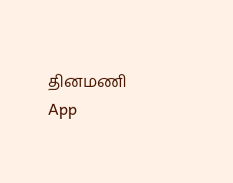தினமணி App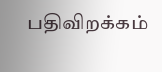பதிவிறக்கம்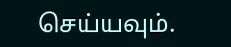செய்யவும்.